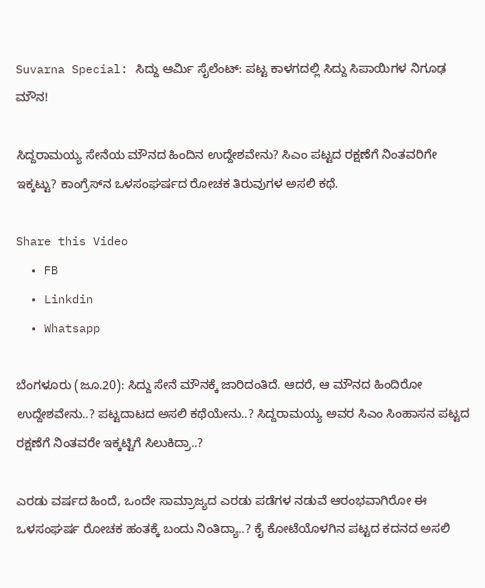Suvarna Special: ಸಿದ್ದು ಆರ್ಮಿ ಸೈಲೆಂಟ್: ಪಟ್ಟ ಕಾಳಗದಲ್ಲಿ ಸಿದ್ದು ಸಿಪಾಯಿಗಳ ನಿಗೂಢ ಮೌನ!

ಸಿದ್ದರಾಮಯ್ಯ ಸೇನೆಯ ಮೌನದ ಹಿಂದಿನ ಉದ್ದೇಶವೇನು? ಸಿಎಂ ಪಟ್ಟದ ರಕ್ಷಣೆಗೆ ನಿಂತವರಿಗೇ ಇಕ್ಕಟ್ಟು? ಕಾಂಗ್ರೆಸ್‌ನ ಒಳಸಂಘರ್ಷದ ರೋಚಕ ತಿರುವುಗಳ ಅಸಲಿ ಕಥೆ.

Share this Video
  • FB
  • Linkdin
  • Whatsapp

ಬೆಂಗಳೂರು (ಜೂ.20): ಸಿದ್ದು ಸೇನೆ ಮೌನಕ್ಕೆ ಜಾರಿದಂತಿದೆ. ಆದರೆ, ಆ ಮೌನದ ಹಿಂದಿರೋ ಉದ್ದೇಶವೇನು..? ಪಟ್ಟದಾಟದ ಅಸಲಿ ಕಥೆಯೇನು..? ಸಿದ್ದರಾಮಯ್ಯ ಅವರ ಸಿಎಂ ಸಿಂಹಾಸನ ಪಟ್ಟದ ರಕ್ಷಣೆಗೆ ನಿಂತವರೇ ಇಕ್ಕಟ್ಟಿಗೆ ಸಿಲುಕಿದ್ರಾ..?

ಎರಡು ವರ್ಷದ ಹಿಂದೆ, ಒಂದೇ ಸಾಮ್ರಾಜ್ಯದ ಎರಡು ಪಡೆಗಳ ನಡುವೆ ಆರಂಭವಾಗಿರೋ ಈ ಒಳಸಂಘರ್ಷ ರೋಚಕ ಹಂತಕ್ಕೆ ಬಂದು ನಿಂತಿದ್ಯಾ..? ಕೈ ಕೋಟೆಯೊಳಗಿನ ಪಟ್ಟದ ಕದನದ ಅಸಲಿ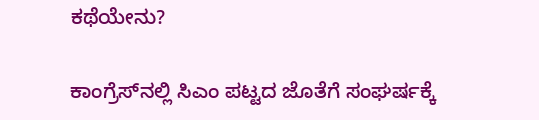ಕಥೆಯೇನು?

ಕಾಂಗ್ರೆಸ್‌ನಲ್ಲಿ ಸಿಎಂ ಪಟ್ಟದ ಜೊತೆಗೆ ಸಂಘರ್ಷಕ್ಕೆ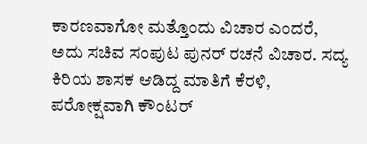ಕಾರಣವಾಗೋ ಮತ್ತೊಂದು ವಿಚಾರ ಎಂದರೆ, ಅದು ಸಚಿವ ಸಂಪುಟ ಪುನರ್ ರಚನೆ ವಿಚಾರ. ಸದ್ಯ ಕಿರಿಯ ಶಾಸಕ ಆಡಿದ್ದ ಮಾತಿಗೆ ಕೆರಳಿ, ಪರೋಕ್ಷವಾಗಿ ಕೌಂಟರ್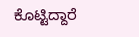ಕೊಟ್ಟಿದ್ದಾರೆ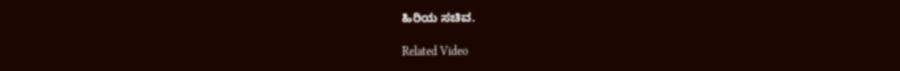ಹಿರಿಯ ಸಚಿವ.

Related Video